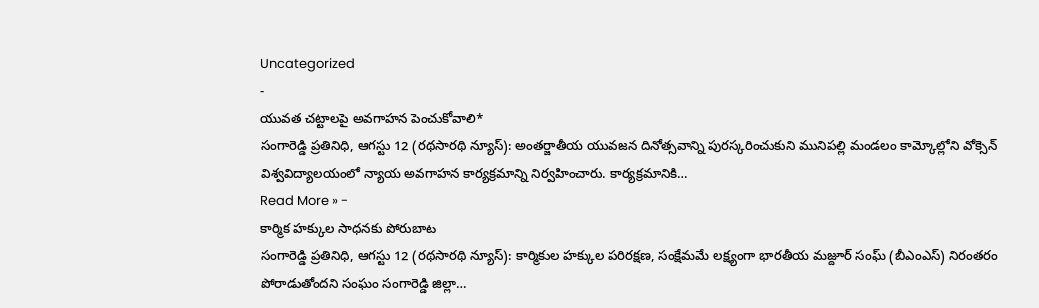Uncategorized
-
యువత చట్టాలపై అవగాహన పెంచుకోవాలి*
సంగారెడ్డి ప్రతినిధి, ఆగస్టు 12 (రథసారథి న్యూస్): అంతర్జాతీయ యువజన దినోత్సవాన్ని పురస్కరించుకుని మునిపల్లి మండలం కామ్కోల్లోని వోక్సెన్ విశ్వవిద్యాలయంలో న్యాయ అవగాహన కార్యక్రమాన్ని నిర్వహించారు. కార్యక్రమానికి…
Read More » -
కార్మిక హక్కుల సాధనకు పోరుబాట
సంగారెడ్డి ప్రతినిధి, ఆగస్టు 12 (రథసారథి న్యూస్): కార్మికుల హక్కుల పరిరక్షణ, సంక్షేమమే లక్ష్యంగా భారతీయ మజ్దూర్ సంఘ్ (బీఎంఎస్) నిరంతరం పోరాడుతోందని సంఘం సంగారెడ్డి జిల్లా…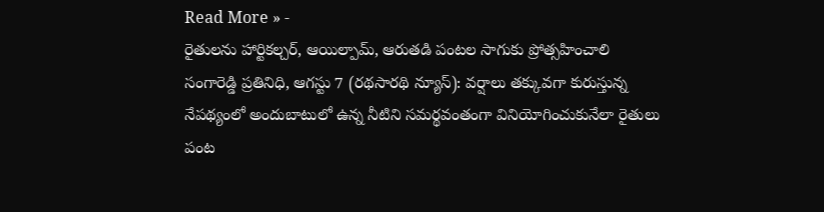Read More » -
రైతులను హార్టికల్చర్, ఆయిల్పామ్, ఆరుతడి పంటల సాగుకు ప్రోత్సహించాలి
సంగారెడ్డి ప్రతినిధి, ఆగస్టు 7 (రథసారథి న్యూస్): వర్షాలు తక్కువగా కురుస్తున్న నేపథ్యంలో అందుబాటులో ఉన్న నీటిని సమర్థవంతంగా వినియోగించుకునేలా రైతులు పంట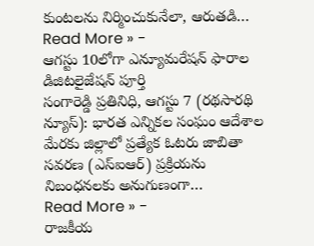కుంటలను నిర్మించుకునేలా, ఆరుతడి…
Read More » -
ఆగస్టు 10లోగా ఎన్యూమరేషన్ ఫారాల డిజిటలైజేషన్ పూర్తి
సంగారెడ్డి ప్రతినిధి, ఆగస్టు 7 (రథసారథి న్యూస్): భారత ఎన్నికల సంఘం ఆదేశాల మేరకు జిల్లాలో ప్రత్యేక ఓటరు జాబితా సవరణ (ఎస్ఐఆర్) ప్రక్రియను నిబంధనలకు అనుగుణంగా…
Read More » -
రాజకీయ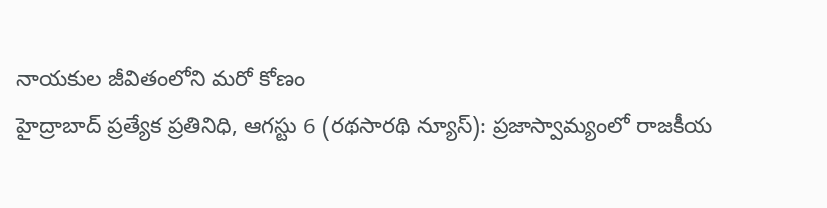నాయకుల జీవితంలోని మరో కోణం
హైద్రాబాద్ ప్రత్యేక ప్రతినిధి, ఆగస్టు 6 (రథసారథి న్యూస్): ప్రజాస్వామ్యంలో రాజకీయ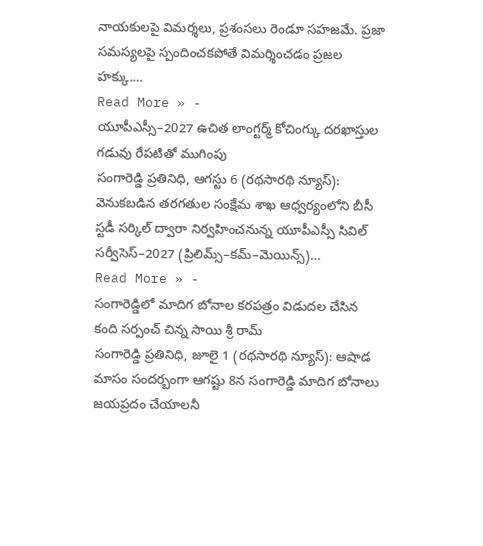నాయకులపై విమర్శలు, ప్రశంసలు రెండూ సహజమే. ప్రజా సమస్యలపై స్పందించకపోతే విమర్శించడం ప్రజల హక్కు.…
Read More » -
యూపీఎస్సీ–2027 ఉచిత లాంగ్టర్మ్ కోచింగ్కు దరఖాస్తుల గడువు రేపటితో ముగింపు
సంగారెడ్డి ప్రతినిధి, ఆగస్టు 6 (రథసారథి న్యూస్): వెనుకబడిన తరగతుల సంక్షేమ శాఖ ఆధ్వర్యంలోని బీసీ స్టడీ సర్కిల్ ద్వారా నిర్వహించనున్న యూపీఎస్సీ సివిల్ సర్వీసెస్–2027 (ప్రిలిమ్స్–కమ్–మెయిన్స్)…
Read More » -
సంగారెడ్డిలో మాదిగ బోనాల కరపత్రం విడుదల చేసిన కంది సర్పంచ్ చిన్న సాయి శ్రీ రామ్
సంగారెడ్డి ప్రతినిధి, జూలై 1 (రథసారథి న్యూస్): ఆషాడ మాసం సందర్బంగా ఆగష్టు 8న సంగారెడ్డి మాదిగ బోనాలు జయప్రదం చేయాలనీ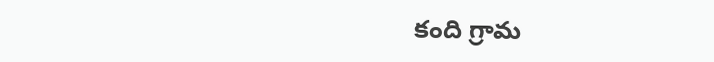కంది గ్రామ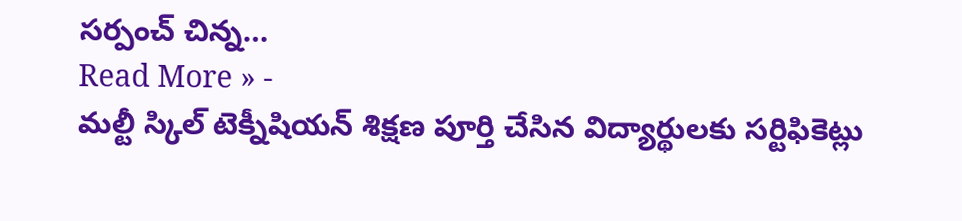సర్పంచ్ చిన్న…
Read More » -
మల్టీ స్కిల్ టెక్నీషియన్ శిక్షణ పూర్తి చేసిన విద్యార్థులకు సర్టిఫికెట్లు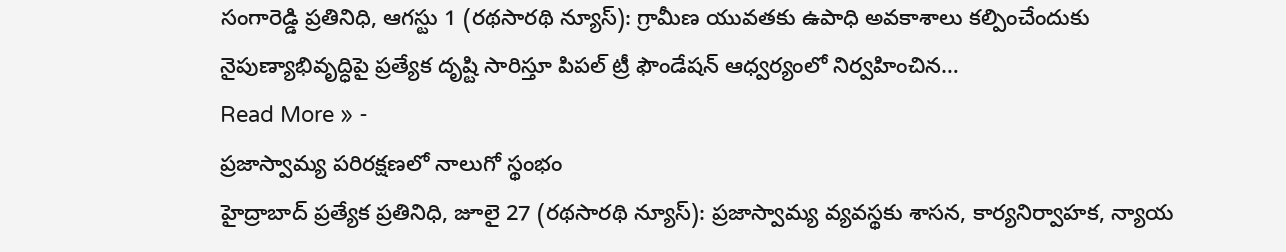సంగారెడ్డి ప్రతినిధి, ఆగస్టు 1 (రథసారథి న్యూస్): గ్రామీణ యువతకు ఉపాధి అవకాశాలు కల్పించేందుకు నైపుణ్యాభివృద్ధిపై ప్రత్యేక దృష్టి సారిస్తూ పిపల్ ట్రీ ఫౌండేషన్ ఆధ్వర్యంలో నిర్వహించిన…
Read More » -
ప్రజాస్వామ్య పరిరక్షణలో నాలుగో స్థంభం
హైద్రాబాద్ ప్రత్యేక ప్రతినిధి, జూలై 27 (రథసారథి న్యూస్): ప్రజాస్వామ్య వ్యవస్థకు శాసన, కార్యనిర్వాహక, న్యాయ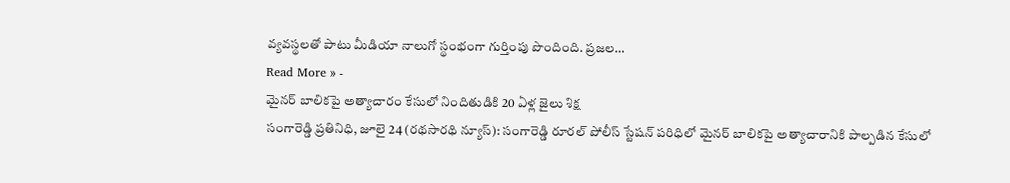వ్యవస్థలతో పాటు మీడియా నాలుగో స్థంభంగా గుర్తింపు పొందింది. ప్రజల…
Read More » -
మైనర్ బాలికపై అత్యాచారం కేసులో నిందితుడికి 20 ఏళ్ల జైలు శిక్ష
సంగారెడ్డి ప్రతినిధి, జూలై 24 (రథసారథి న్యూస్): సంగారెడ్డి రూరల్ పోలీస్ స్టేషన్ పరిధిలో మైనర్ బాలికపై అత్యాచారానికి పాల్పడిన కేసులో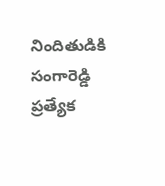నిందితుడికి సంగారెడ్డి ప్రత్యేక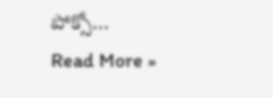పోక్సో…
Read More »